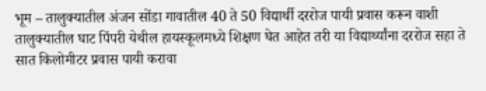भूम – तालुक्यातील अंजन सोंडा गावातील 40 ते 50 विद्यार्थी दररोज पायी प्रवास करून वाशी तालुक्यातील घाट पिंपरी येथील हायस्कूलमध्ये शिक्षण घेत आहेत तरी या विद्यार्थ्यांना दररोज सहा ते सात किलोमीटर प्रवास पायी करावा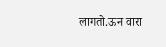लागतो.ऊन वारा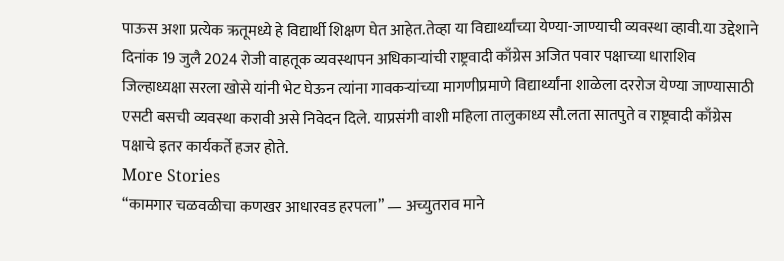पाऊस अशा प्रत्येक ऋतूमध्ये हे विद्यार्थी शिक्षण घेत आहेत.तेव्हा या विद्यार्थ्यांच्या येण्या-जाण्याची व्यवस्था व्हावी.या उद्देशाने दिनांक 19 जुलै 2024 रोजी वाहतूक व्यवस्थापन अधिकाऱ्यांची राष्ट्रवादी काँग्रेस अजित पवार पक्षाच्या धाराशिव जिल्हाध्यक्षा सरला खोसे यांनी भेट घेऊन त्यांना गावकऱ्यांच्या मागणीप्रमाणे विद्यार्थ्यांना शाळेला दररोज येण्या जाण्यासाठी एसटी बसची व्यवस्था करावी असे निवेदन दिले. याप्रसंगी वाशी महिला तालुकाध्य सौ.लता सातपुते व राष्ट्रवादी काँग्रेस पक्षाचे इतर कार्यकर्ते हजर होते.
More Stories
“कामगार चळवळीचा कणखर आधारवड हरपला” — अच्युतराव माने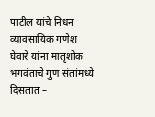पाटील यांचे निधन
व्यावसायिक गणेश घेवारे यांना मातृशोक
भगवंताचे गुण संतांमध्ये दिसतात –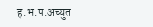ह.भ.प.अच्युत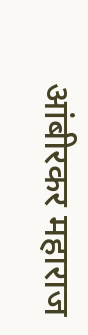आंबीरकर महाराज